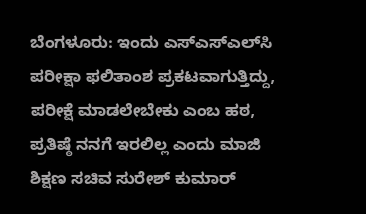ಬೆಂಗಳೂರು: ಇಂದು ಎಸ್‍ಎಸ್‍ಎಲ್‍ಸಿ ಪರೀಕ್ಷಾ ಫಲಿತಾಂಶ ಪ್ರಕಟವಾಗುತ್ತಿದ್ದು, ಪರೀಕ್ಷೆ ಮಾಡಲೇಬೇಕು ಎಂಬ ಹಠ, ಪ್ರತಿಷ್ಠೆ ನನಗೆ ಇರಲಿಲ್ಲ ಎಂದು ಮಾಜಿ ಶಿಕ್ಷಣ ಸಚಿವ ಸುರೇಶ್ ಕುಮಾರ್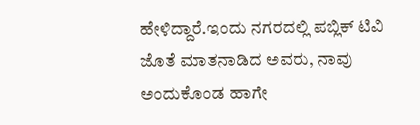ಹೇಳಿದ್ದಾರೆ.ಇಂದು ನಗರದಲ್ಲಿ ಪಬ್ಲಿಕ್ ಟಿವಿ ಜೊತೆ ಮಾತನಾಡಿದ ಅವರು, ನಾವು ಅಂದುಕೊಂಡ ಹಾಗೇ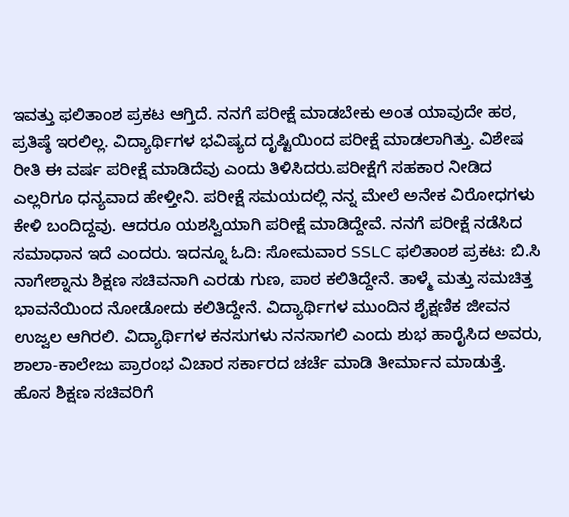ಇವತ್ತು ಫಲಿತಾಂಶ ಪ್ರಕಟ ಆಗ್ತಿದೆ. ನನಗೆ ಪರೀಕ್ಷೆ ಮಾಡಬೇಕು ಅಂತ ಯಾವುದೇ ಹಠ, ಪ್ರತಿಷ್ಠೆ ಇರಲಿಲ್ಲ. ವಿದ್ಯಾರ್ಥಿಗಳ ಭವಿಷ್ಯದ ದೃಷ್ಟಿಯಿಂದ ಪರೀಕ್ಷೆ ಮಾಡಲಾಗಿತ್ತು. ವಿಶೇಷ ರೀತಿ ಈ ವರ್ಷ ಪರೀಕ್ಷೆ ಮಾಡಿದೆವು ಎಂದು ತಿಳಿಸಿದರು.ಪರೀಕ್ಷೆಗೆ ಸಹಕಾರ ನೀಡಿದ ಎಲ್ಲರಿಗೂ ಧನ್ಯವಾದ ಹೇಳ್ತೀನಿ. ಪರೀಕ್ಷೆ ಸಮಯದಲ್ಲಿ ನನ್ನ ಮೇಲೆ ಅನೇಕ ವಿರೋಧಗಳು ಕೇಳಿ ಬಂದಿದ್ದವು. ಆದರೂ ಯಶಸ್ವಿಯಾಗಿ ಪರೀಕ್ಷೆ ಮಾಡಿದ್ದೇವೆ. ನನಗೆ ಪರೀಕ್ಷೆ ನಡೆಸಿದ ಸಮಾಧಾನ ಇದೆ ಎಂದರು. ಇದನ್ನೂ ಓದಿ: ಸೋಮವಾರ SSLC ಫಲಿತಾಂಶ ಪ್ರಕಟ: ಬಿ.ಸಿ ನಾಗೇಶ್ನಾನು ಶಿಕ್ಷಣ ಸಚಿವನಾಗಿ ಎರಡು ಗುಣ, ಪಾಠ ಕಲಿತಿದ್ದೇನೆ. ತಾಳ್ಮೆ ಮತ್ತು ಸಮಚಿತ್ತ ಭಾವನೆಯಿಂದ ನೋಡೋದು ಕಲಿತಿದ್ದೇನೆ. ವಿದ್ಯಾರ್ಥಿಗಳ ಮುಂದಿನ ಶೈಕ್ಷಣಿಕ ಜೀವನ ಉಜ್ವಲ ಆಗಿರಲಿ. ವಿದ್ಯಾರ್ಥಿಗಳ ಕನಸುಗಳು ನನಸಾಗಲಿ ಎಂದು ಶುಭ ಹಾರೈಸಿದ ಅವರು, ಶಾಲಾ-ಕಾಲೇಜು ಪ್ರಾರಂಭ ವಿಚಾರ ಸರ್ಕಾರದ ಚರ್ಚೆ ಮಾಡಿ ತೀರ್ಮಾನ ಮಾಡುತ್ತೆ. ಹೊಸ ಶಿಕ್ಷಣ ಸಚಿವರಿಗೆ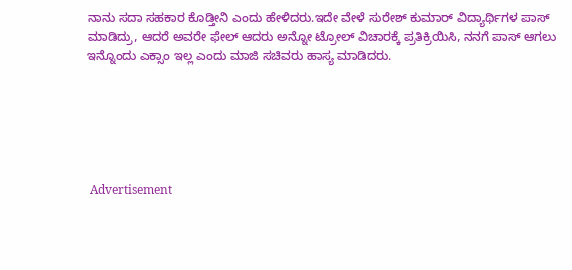ನಾನು ಸದಾ ಸಹಕಾರ ಕೊಡ್ತೀನಿ ಎಂದು ಹೇಳಿದರು.ಇದೇ ವೇಳೆ ಸುರೇಶ್ ಕುಮಾರ್ ವಿದ್ಯಾರ್ಥಿಗಳ ಪಾಸ್ ಮಾಡಿದ್ರು, ಆದರೆ ಅವರೇ ಫೇಲ್ ಆದರು ಅನ್ನೋ ಟ್ರೋಲ್ ವಿಚಾರಕ್ಕೆ ಪ್ರತಿಕ್ರಿಯಿಸಿ, ನನಗೆ ಪಾಸ್ ಆಗಲು ಇನ್ನೊಂದು ಎಕ್ಸಾಂ ಇಲ್ಲ ಎಂದು ಮಾಜಿ ಸಚಿವರು ಹಾಸ್ಯ ಮಾಡಿದರು.






 Advertisement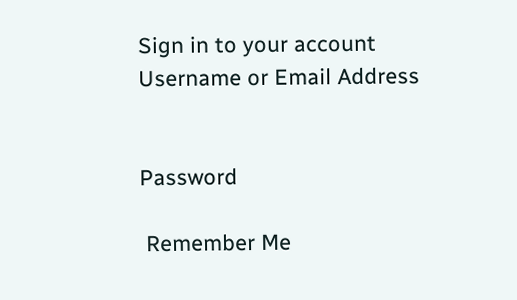Sign in to your account
Username or Email Address


Password

 Remember Me